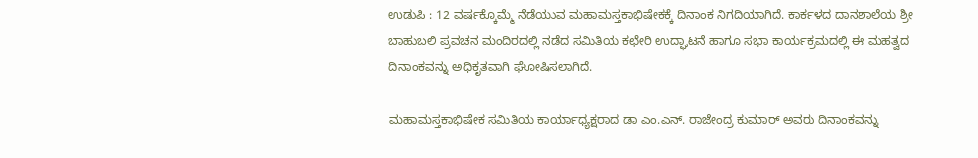ಉಡುಪಿ : 12 ವರ್ಷಕ್ಕೊಮ್ಮೆ ನೆಡೆಯುವ ಮಹಾಮಸ್ತಕಾಭಿಷೇಕಕ್ಕೆ ದಿನಾಂಕ ನಿಗದಿಯಾಗಿದೆ. ಕಾರ್ಕಳದ ದಾನಶಾಲೆಯ ಶ್ರೀ ಬಾಹುಬಲಿ ಪ್ರವಚನ ಮಂದಿರದಲ್ಲಿ ನಡೆದ ಸಮಿತಿಯ ಕಛೇರಿ ಉದ್ಘಾಟನೆ ಹಾಗೂ ಸಭಾ ಕಾರ್ಯಕ್ರಮದಲ್ಲಿ ಈ ಮಹತ್ವದ ದಿನಾಂಕವನ್ನು ಅಧಿಕೃತವಾಗಿ ಘೋಷಿಸಲಾಗಿದೆ.

ಮಹಾಮಸ್ತಕಾಭಿಷೇಕ ಸಮಿತಿಯ ಕಾರ್ಯಾಧ್ಯಕ್ಷರಾದ ಡಾ ಎಂ.ಎನ್. ರಾಜೇಂದ್ರ ಕುಮಾರ್ ಅವರು ದಿನಾಂಕವನ್ನು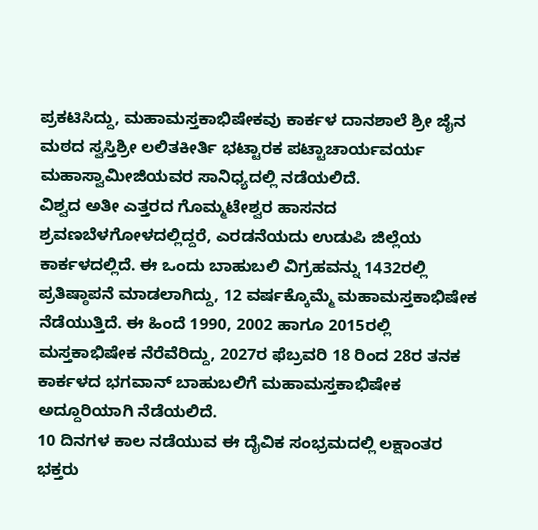ಪ್ರಕಟಿಸಿದ್ದು, ಮಹಾಮಸ್ತಕಾಭಿಷೇಕವು ಕಾರ್ಕಳ ದಾನಶಾಲೆ ಶ್ರೀ ಜೈನ ಮಠದ ಸ್ವಸ್ತಿಶ್ರೀ ಲಲಿತಕೀರ್ತಿ ಭಟ್ಟಾರಕ ಪಟ್ಟಾಚಾರ್ಯವರ್ಯ ಮಹಾಸ್ವಾಮೀಜಿಯವರ ಸಾನಿಧ್ಯದಲ್ಲಿ ನಡೆಯಲಿದೆ.
ವಿಶ್ವದ ಅತೀ ಎತ್ತರದ ಗೊಮ್ಮಟೇಶ್ವರ ಹಾಸನದ ಶ್ರವಣಬೆಳಗೋಳದಲ್ಲಿದ್ದರೆ, ಎರಡನೆಯದು ಉಡುಪಿ ಜಿಲ್ಲೆಯ ಕಾರ್ಕಳದಲ್ಲಿದೆ. ಈ ಒಂದು ಬಾಹುಬಲಿ ವಿಗ್ರಹವನ್ನು 1432ರಲ್ಲಿ ಪ್ರತಿಷ್ಠಾಪನೆ ಮಾಡಲಾಗಿದ್ದು, 12 ವರ್ಷಕ್ಕೊಮ್ಮೆ ಮಹಾಮಸ್ತಕಾಭಿಷೇಕ ನೆಡೆಯುತ್ತಿದೆ. ಈ ಹಿಂದೆ 1990, 2002 ಹಾಗೂ 2015ರಲ್ಲಿ ಮಸ್ತಕಾಭಿಷೇಕ ನೆರೆವೆರಿದ್ದು, 2027ರ ಫೆಬ್ರವರಿ 18 ರಿಂದ 28ರ ತನಕ ಕಾರ್ಕಳದ ಭಗವಾನ್ ಬಾಹುಬಲಿಗೆ ಮಹಾಮಸ್ತಕಾಭಿಷೇಕ ಅದ್ದೂರಿಯಾಗಿ ನೆಡೆಯಲಿದೆ.
10 ದಿನಗಳ ಕಾಲ ನಡೆಯುವ ಈ ದೈವಿಕ ಸಂಭ್ರಮದಲ್ಲಿ ಲಕ್ಷಾಂತರ ಭಕ್ತರು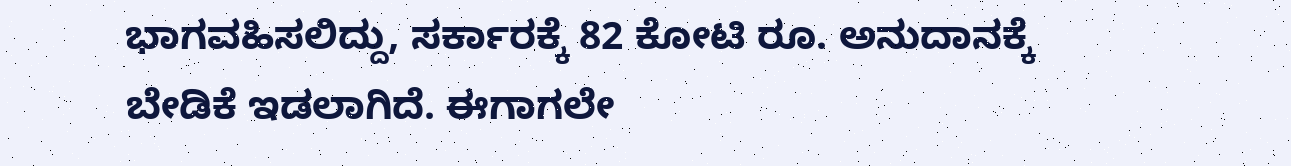ಭಾಗವಹಿಸಲಿದ್ದು, ಸರ್ಕಾರಕ್ಕೆ 82 ಕೋಟಿ ರೂ. ಅನುದಾನಕ್ಕೆ ಬೇಡಿಕೆ ಇಡಲಾಗಿದೆ. ಈಗಾಗಲೇ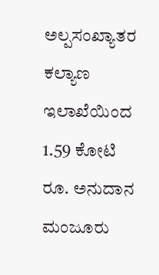ಅಲ್ಪಸಂಖ್ಯಾತರ ಕಲ್ಯಾಣ ಇಲಾಖೆಯಿಂದ 1.59 ಕೋಟಿ ರೂ. ಅನುದಾನ ಮಂಜೂರು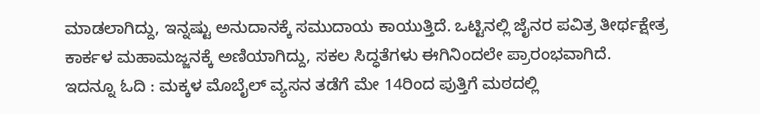ಮಾಡಲಾಗಿದ್ದು, ಇನ್ನಷ್ಟು ಅನುದಾನಕ್ಕೆ ಸಮುದಾಯ ಕಾಯುತ್ತಿದೆ. ಒಟ್ಟಿನಲ್ಲಿ ಜೈನರ ಪವಿತ್ರ ತೀರ್ಥಕ್ಷೇತ್ರ ಕಾರ್ಕಳ ಮಹಾಮಜ್ಜನಕ್ಕೆ ಅಣಿಯಾಗಿದ್ದು, ಸಕಲ ಸಿದ್ಧತೆಗಳು ಈಗಿನಿಂದಲೇ ಪ್ರಾರಂಭವಾಗಿದೆ.
ಇದನ್ನೂ ಓದಿ : ಮಕ್ಕಳ ಮೊಬೈಲ್ ವ್ಯಸನ ತಡೆಗೆ ಮೇ 14ರಿಂದ ಪುತ್ತಿಗೆ ಮಠದಲ್ಲಿ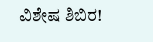ವಿಶೇಷ ಶಿಬಿರ!